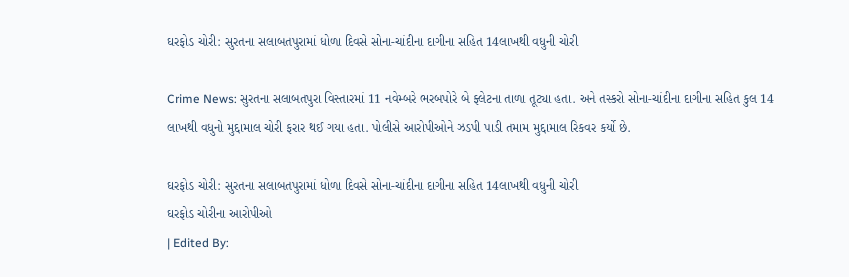ઘરફોડ ચોરી: સુરતના સલાબતપુરામાં ધોળા દિવસે સોના-ચાંદીના દાગીના સહિત 14લાખથી વધુની ચોરી

Crime News: સુરતના સલાબતપુરા વિસ્તારમાં 11 નવેમ્બરે ભરબપોરે બે ફ્લેટના તાળા તૂટ્યા હતા. અને તસ્કરો સોના-ચાંદીના દાગીના સહિત કુલ 14 લાખથી વધુનો મુદ્દામાલ ચોરી ફરાર થઈ ગયા હતા. પોલીસે આરોપીઓને ઝડપી પાડી તમામ મુદ્દામાલ રિકવર કર્યો છે.

ઘરફોડ ચોરી: સુરતના સલાબતપુરામાં ધોળા દિવસે સોના-ચાંદીના દાગીના સહિત 14લાખથી વધુની ચોરી
ઘરફોડ ચોરીના આરોપીઓ
| Edited By: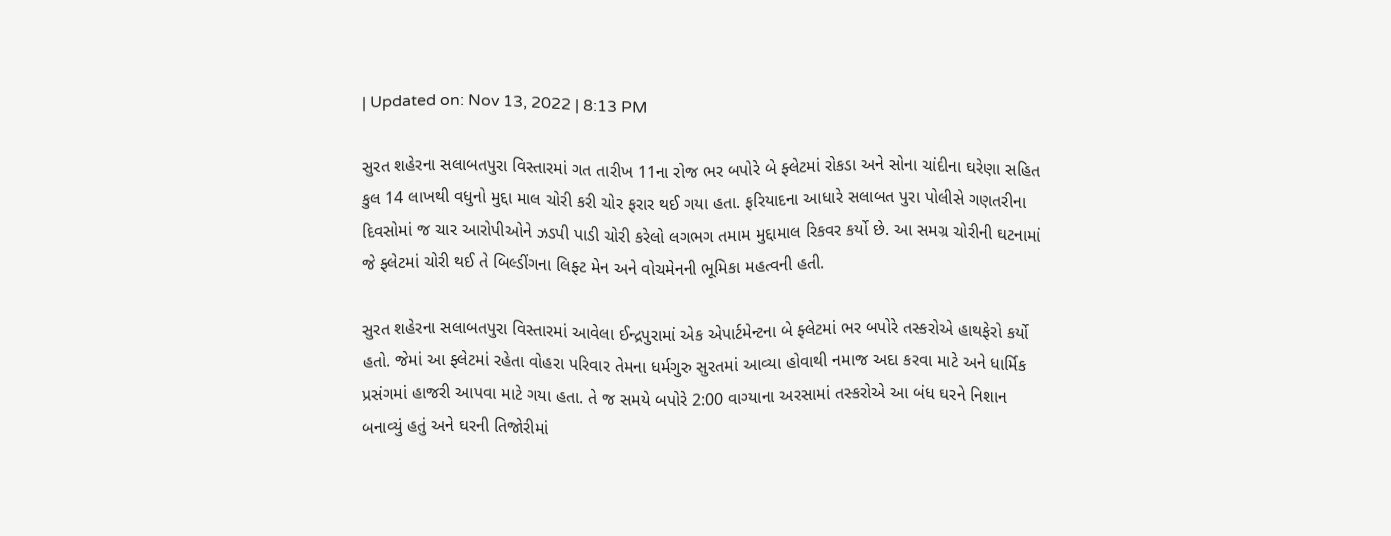| Updated on: Nov 13, 2022 | 8:13 PM

સુરત શહેરના સલાબતપુરા વિસ્તારમાં ગત તારીખ 11ના રોજ ભર બપોરે બે ફ્લેટમાં રોકડા અને સોના ચાંદીના ઘરેણા સહિત કુલ 14 લાખથી વધુનો મુદ્દા માલ ચોરી કરી ચોર ફરાર થઈ ગયા હતા. ફરિયાદના આધારે સલાબત પુરા પોલીસે ગણતરીના દિવસોમાં જ ચાર આરોપીઓને ઝડપી પાડી ચોરી કરેલો લગભગ તમામ મુદ્દામાલ રિકવર કર્યો છે. આ સમગ્ર ચોરીની ઘટનામાં જે ફ્લેટમાં ચોરી થઈ તે બિલ્ડીંગના લિફ્ટ મેન અને વોચમેનની ભૂમિકા મહત્વની હતી.

સુરત શહેરના સલાબતપુરા વિસ્તારમાં આવેલા ઈન્દ્રપુરામાં એક એપાર્ટમેન્ટના બે ફ્લેટમાં ભર બપોરે તસ્કરોએ હાથફેરો કર્યો હતો. જેમાં આ ફ્લેટમાં રહેતા વોહરા પરિવાર તેમના ધર્મગુરુ સુરતમાં આવ્યા હોવાથી નમાજ અદા કરવા માટે અને ધાર્મિક પ્રસંગમાં હાજરી આપવા માટે ગયા હતા. તે જ સમયે બપોરે 2:00 વાગ્યાના અરસામાં તસ્કરોએ આ બંધ ઘરને નિશાન બનાવ્યું હતું અને ઘરની તિજોરીમાં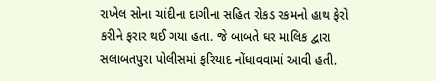રાખેલ સોના ચાંદીના દાગીના સહિત રોકડ રકમનો હાથ ફેરો કરીને ફરાર થઈ ગયા હતા. જે બાબતે ઘર માલિક દ્વારા સલાબતપુરા પોલીસમાં ફરિયાદ નોંધાવવામાં આવી હતી.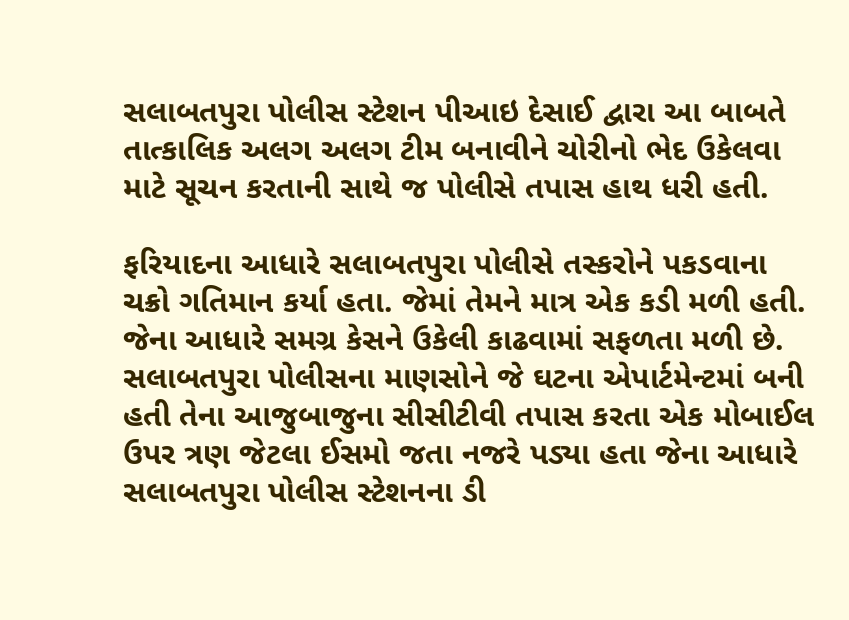સલાબતપુરા પોલીસ સ્ટેશન પીઆઇ દેસાઈ દ્વારા આ બાબતે તાત્કાલિક અલગ અલગ ટીમ બનાવીને ચોરીનો ભેદ ઉકેલવા માટે સૂચન કરતાની સાથે જ પોલીસે તપાસ હાથ ધરી હતી.

ફરિયાદના આધારે સલાબતપુરા પોલીસે તસ્કરોને પકડવાના ચક્રો ગતિમાન કર્યા હતા. જેમાં તેમને માત્ર એક કડી મળી હતી. જેના આધારે સમગ્ર કેસને ઉકેલી કાઢવામાં સફળતા મળી છે. સલાબતપુરા પોલીસના માણસોને જે ઘટના એપાર્ટમેન્ટમાં બની હતી તેના આજુબાજુના સીસીટીવી તપાસ કરતા એક મોબાઈલ ઉપર ત્રણ જેટલા ઈસમો જતા નજરે પડ્યા હતા જેના આધારે સલાબતપુરા પોલીસ સ્ટેશનના ડી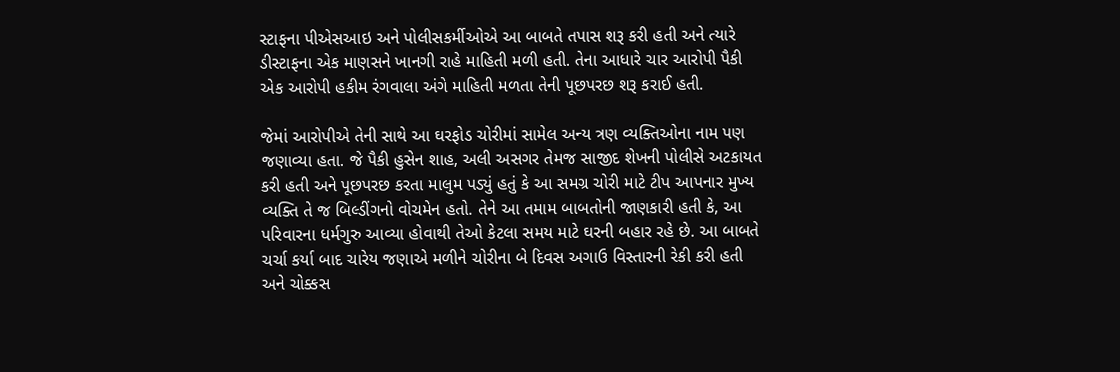સ્ટાફના પીએસઆઇ અને પોલીસકર્મીઓએ આ બાબતે તપાસ શરૂ કરી હતી અને ત્યારે ડીસ્ટાફના એક માણસને ખાનગી રાહે માહિતી મળી હતી. તેના આધારે ચાર આરોપી પૈકી એક આરોપી હકીમ રંગવાલા અંગે માહિતી મળતા તેની પૂછપરછ શરૂ કરાઈ હતી.

જેમાં આરોપીએ તેની સાથે આ ઘરફોડ ચોરીમાં સામેલ અન્ય ત્રણ વ્યક્તિઓના નામ પણ જણાવ્યા હતા. જે પૈકી હુસેન શાહ, અલી અસગર તેમજ સાજીદ શેખની પોલીસે અટકાયત કરી હતી અને પૂછપરછ કરતા માલુમ પડ્યું હતું કે આ સમગ્ર ચોરી માટે ટીપ આપનાર મુખ્ય વ્યક્તિ તે જ બિલ્ડીંગનો વોચમેન હતો. તેને આ તમામ બાબતોની જાણકારી હતી કે, આ પરિવારના ધર્મગુરુ આવ્યા હોવાથી તેઓ કેટલા સમય માટે ઘરની બહાર રહે છે. આ બાબતે ચર્ચા કર્યા બાદ ચારેય જણાએ મળીને ચોરીના બે દિવસ અગાઉ વિસ્તારની રેકી કરી હતી અને ચોક્કસ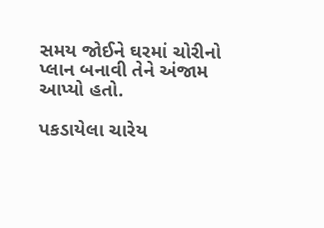સમય જોઈને ઘરમાં ચોરીનો પ્લાન બનાવી તેને અંજામ આપ્યો હતો.

પકડાયેલા ચારેય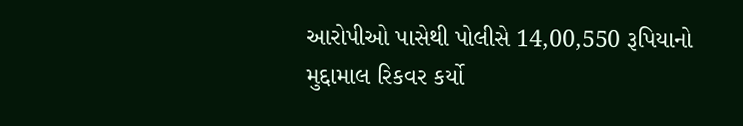આરોપીઓ પાસેથી પોલીસે 14,00,550 રૂપિયાનો મુદ્દામાલ રિકવર કર્યો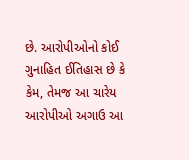છે. આરોપીઓનો કોઈ ગુનાહિત ઈતિહાસ છે કે કેમ, તેમજ આ ચારેય આરોપીઓ અગાઉ આ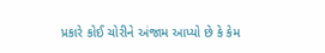પ્રકારે કોઈ ચોરીને અંજામ આપ્યો છે કે કેમ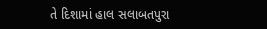તે દિશામાં હાલ સલાબતપુરા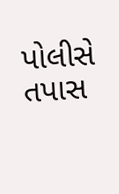પોલીસે તપાસ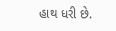હાથ ધરી છે.